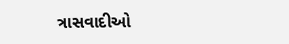ત્રાસવાદીઓ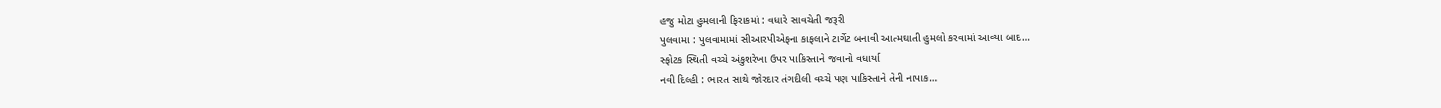હજુ મોટા હુમલાની ફિરાકમાં : વધારે સાવચેતી જરૂરી
પુલવામા : પુલવામામાં સીઆરપીએફના કાફલાને ટાર્ગેટ બનાવી આત્મઘાતી હુમલો કરવામાં આવ્યા બાદ…
સ્ફોટક સ્થિતી વચ્ચે અંકુશરેખા ઉપર પાકિસ્તાને જવાનો વધાર્યા
નવી દિલ્હી : ભારત સાથે જોરદાર તંગદીલી વચ્ચે પણ પાકિસ્તાને તેની નાપાક…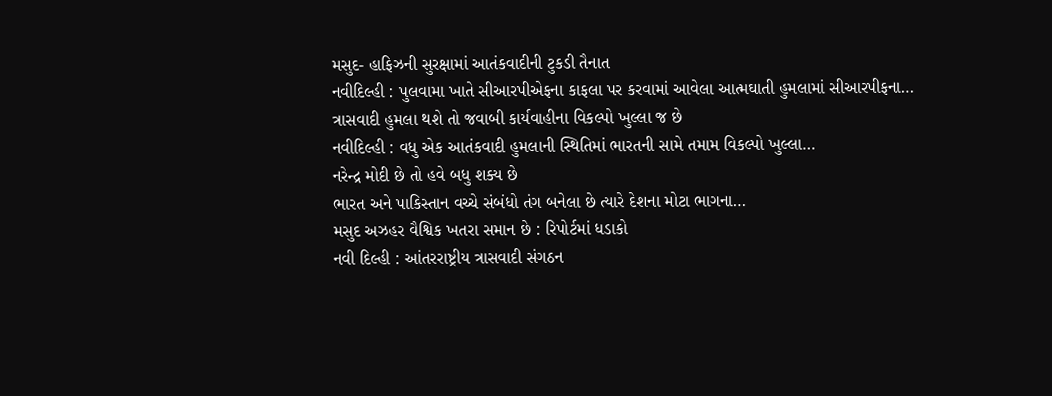મસુદ- હાફિઝની સુરક્ષામાં આતંકવાદીની ટુકડી તૈનાત
નવીદિલ્હી : પુલવામા ખાતે સીઆરપીએફના કાફલા પર કરવામાં આવેલા આત્મઘાતી હુમલામાં સીઆરપીફના…
ત્રાસવાદી હુમલા થશે તો જવાબી કાર્યવાહીના વિકલ્પો ખુલ્લા જ છે
નવીદિલ્હી : વધુ એક આતંકવાદી હુમલાની સ્થિતિમાં ભારતની સામે તમામ વિકલ્પો ખુલ્લા…
નરેન્દ્ર મોદી છે તો હવે બધુ શક્ય છે
ભારત અને પાકિસ્તાન વચ્ચે સંબંધો તંગ બનેલા છે ત્યારે દેશના મોટા ભાગના…
મસુદ અઝહર વૈશ્વિક ખતરા સમાન છે : રિપોર્ટમાં ધડાકો
નવી દિલ્હી : આંતરરાષ્ટ્રીય ત્રાસવાદી સંગઠન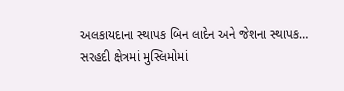અલકાયદાના સ્થાપક બિન લાદેન અને જેશના સ્થાપક…
સરહદી ક્ષેત્રમાં મુસ્લિમોમાં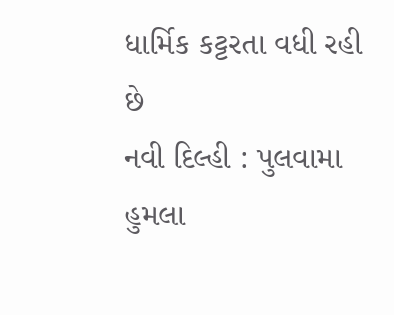ધાર્મિક કટ્ટરતા વધી રહી છે
નવી દિલ્હી : પુલવામા હુમલા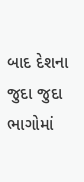બાદ દેશના જુદા જુદા ભાગોમાં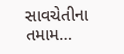સાવચેતીના તમામ…